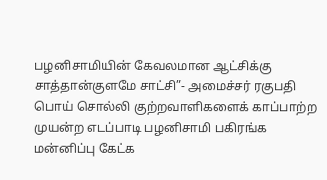பழனிசாமியின் கேவலமான ஆட்சிக்கு சாத்தான்குளமே சாட்சி”- அமைச்சர் ரகுபதி
பொய் சொல்லி குற்றவாளிகளைக் காப்பாற்ற முயன்ற எடப்பாடி பழனிசாமி பகிரங்க மன்னிப்பு கேட்க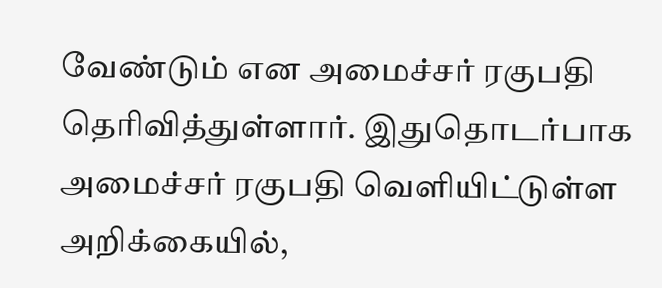வேண்டும் என அமைச்சர் ரகுபதி தெரிவித்துள்ளார். இதுதொடர்பாக அமைச்சர் ரகுபதி வெளியிட்டுள்ள அறிக்கையில்,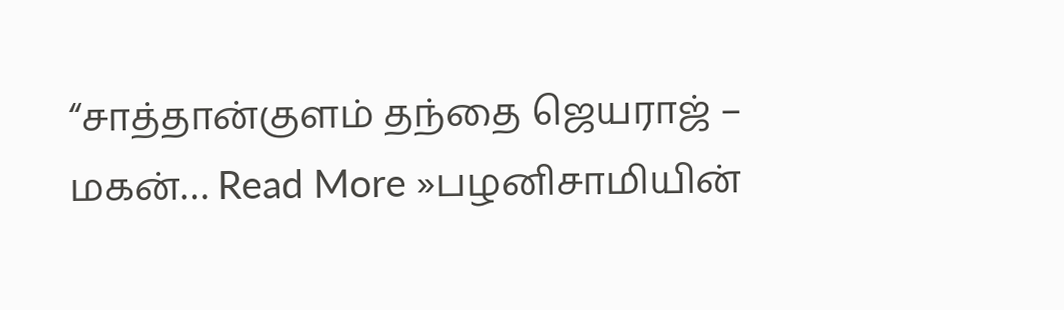“சாத்தான்குளம் தந்தை ஜெயராஜ் – மகன்… Read More »பழனிசாமியின்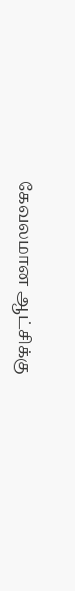கேவலமான ஆட்சிக்கு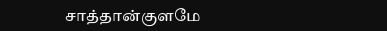சாத்தான்குளமே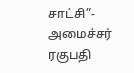சாட்சி”- அமைச்சர் ரகுபதி